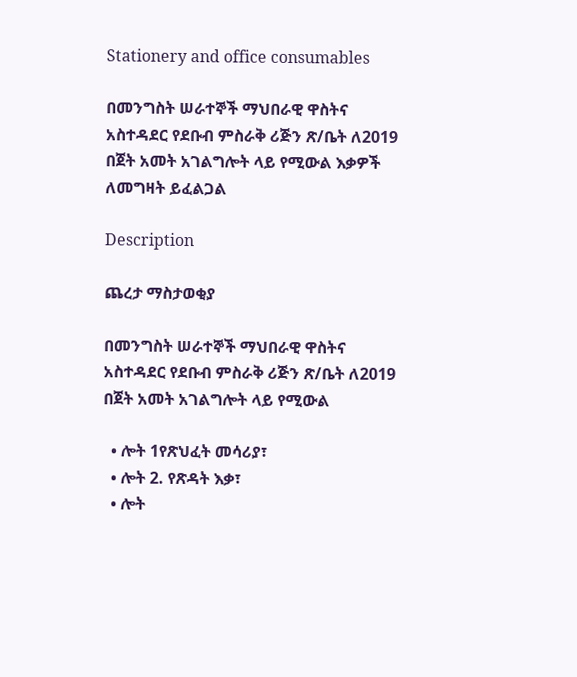Stationery and office consumables

በመንግስት ሠራተኞች ማህበራዊ ዋስትና አስተዳደር የደቡብ ምስራቅ ሪጅን ጽ/ቤት ለ2019 በጀት አመት አገልግሎት ላይ የሚውል እቃዎች ለመግዛት ይፈልጋል

Description

ጨረታ ማስታወቂያ

በመንግስት ሠራተኞች ማህበራዊ ዋስትና አስተዳደር የደቡብ ምስራቅ ሪጅን ጽ/ቤት ለ2019 በጀት አመት አገልግሎት ላይ የሚውል

  • ሎት 1የጽህፈት መሳሪያ፣
  • ሎት 2. የጽዳት እቃ፣
  • ሎት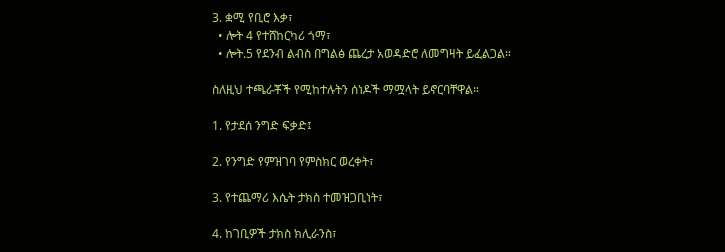3. ቋሚ የቢሮ እቃ፣
  • ሎት 4 የተሸከርካሪ ጎማ፣
  • ሎት.5 የደንብ ልብስ በግልፅ ጨረታ አወዳድሮ ለመግዛት ይፈልጋል።

ስለዚህ ተጫራቾች የሚከተሉትን ሰነዶች ማሟላት ይኖርባቸዋል።

1. የታደሰ ንግድ ፍቃድ፤

2. የንግድ የምዝገባ የምስክር ወረቀት፣

3. የተጨማሪ እሴት ታክስ ተመዝጋቢነት፣

4. ከገቢዎች ታክስ ክሊራንስ፣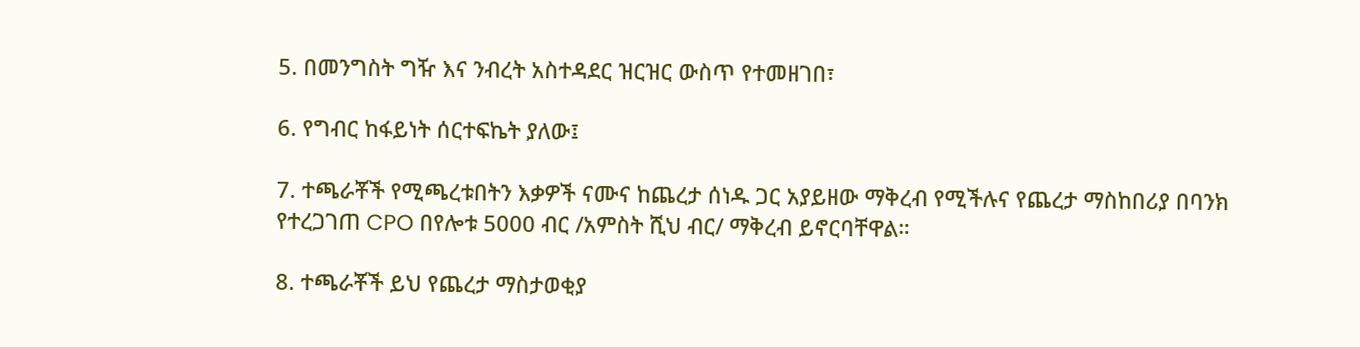5. በመንግስት ግዥ እና ንብረት አስተዳደር ዝርዝር ውስጥ የተመዘገበ፣

6. የግብር ከፋይነት ሰርተፍኬት ያለው፤

7. ተጫራቾች የሚጫረቱበትን እቃዎች ናሙና ከጨረታ ሰነዱ ጋር አያይዘው ማቅረብ የሚችሉና የጨረታ ማስከበሪያ በባንክ የተረጋገጠ CPO በየሎቱ 5000 ብር /አምስት ሺህ ብር/ ማቅረብ ይኖርባቸዋል።

8. ተጫራቾች ይህ የጨረታ ማስታወቂያ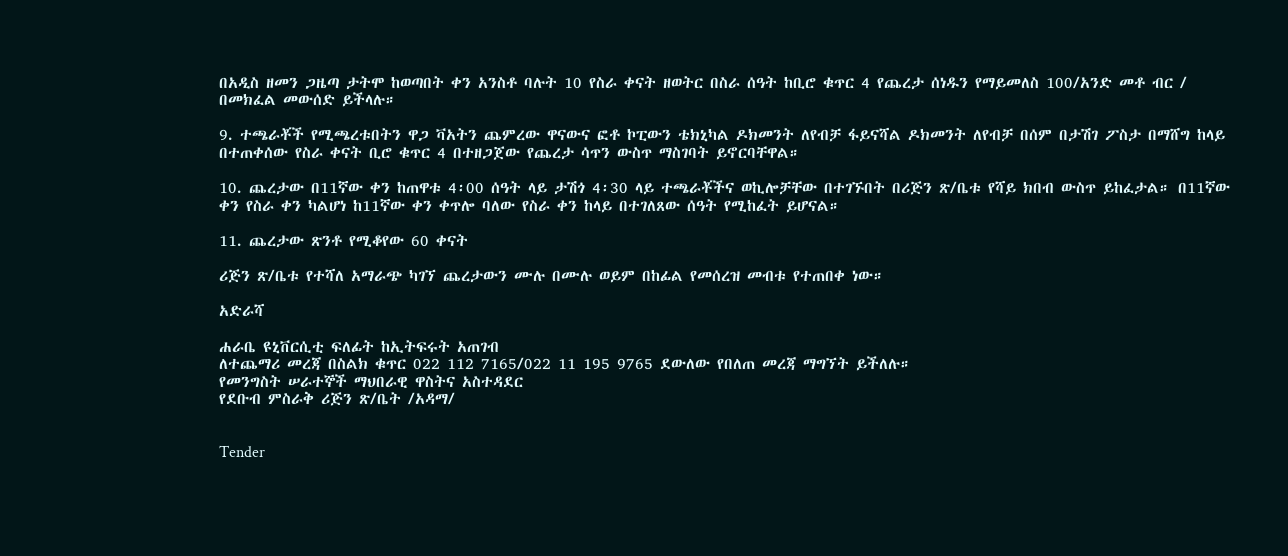በአዲስ ዘመን ጋዜጣ ታትሞ ከወጣበት ቀን አንስቶ ባሉት 10 የስራ ቀናት ዘወትር በስራ ሰዓት ከቢሮ ቁጥር 4 የጨረታ ሰነዱን የማይመለስ 100/አንድ መቶ ብር / በመክፈል መውሰድ ይችላሉ።

9. ተጫራቾች የሚጫረቱበትን ዋጋ ቫአትን ጨምረው ዋናውና ፎቶ ኮፒውን ቴክኒካል ዶክመንት ለየብቻ ፋይናሻል ዶክመንት ለየብቻ በሰም በታሽገ ፖስታ በማሸግ ከላይ በተጠቀሰው የስራ ቀናት ቢሮ ቁጥር 4 በተዘጋጀው የጨረታ ሳጥን ውስጥ ማስገባት ይኖርባቸዋል።

10. ጨረታው በ11ኛው ቀን ከጠዋቱ 4፡00 ሰዓት ላይ ታሽጎ 4፡30 ላይ ተጫራቾችና ወኪሎቻቸው በተገኙበት በሪጅን ጽ/ቤቱ የሻይ ክበብ ውስጥ ይከፈታል። በ11ኛው ቀን የስራ ቀን ካልሆነ ከ11ኛው ቀን ቀጥሎ ባለው የስራ ቀን ከላይ በተገለጸው ሰዓት የሚከፈት ይሆናል።

11. ጨረታው ጽንቶ የሚቆየው 60 ቀናት

ሪጅን ጽ/ቤቱ የተሻለ አማራጭ ካገኘ ጨረታውን ሙሉ በሙሉ ወይም በከፊል የመሰረዝ መብቱ የተጠበቀ ነው።

አድራሻ

ሐራቤ ዩኒቨርሲቲ ፍለፊት ከኢትፍሩት አጠገብ
ለተጨማሪ መረጃ በስልክ ቁጥር 022 112 7165/022 11 195 9765 ደውለው የበለጠ መረጃ ማግኘት ይችለሉ።
የመንግስት ሠራተኞች ማህበራዊ ዋስትና አስተዳደር
የደቡብ ምስራቅ ሪጅን ጽ/ቤት /አዳማ/


Tender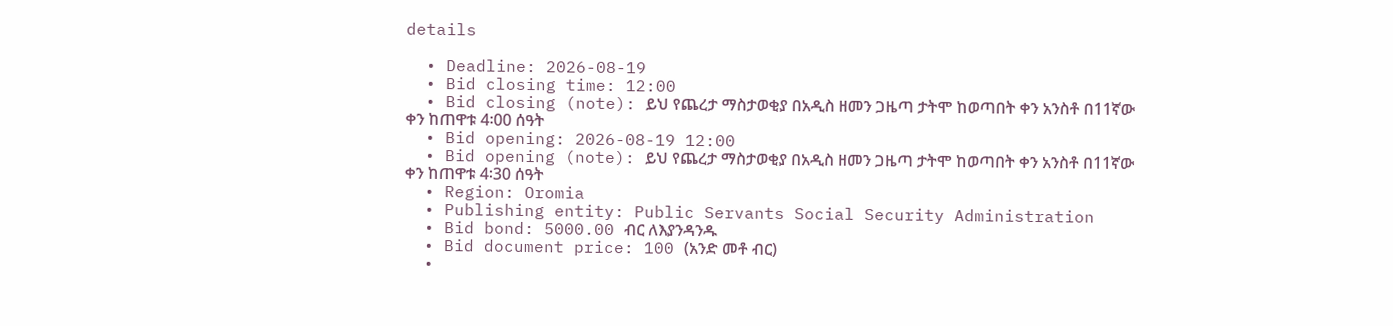details

  • Deadline: 2026-08-19
  • Bid closing time: 12:00
  • Bid closing (note): ይህ የጨረታ ማስታወቂያ በአዲስ ዘመን ጋዜጣ ታትሞ ከወጣበት ቀን አንስቶ በ11ኛው ቀን ከጠዋቱ 4፡00 ሰዓት
  • Bid opening: 2026-08-19 12:00
  • Bid opening (note): ይህ የጨረታ ማስታወቂያ በአዲስ ዘመን ጋዜጣ ታትሞ ከወጣበት ቀን አንስቶ በ11ኛው ቀን ከጠዋቱ 4፡30 ሰዓት
  • Region: Oromia
  • Publishing entity: Public Servants Social Security Administration
  • Bid bond: 5000.00 ብር ለእያንዳንዱ
  • Bid document price: 100 (አንድ መቶ ብር)
  •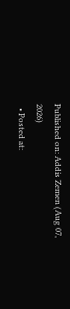Published on: Addis Zemen (Aug 07, 2026)
  • Posted at: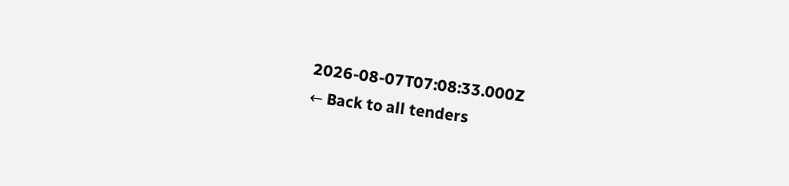2026-08-07T07:08:33.000Z
← Back to all tenders